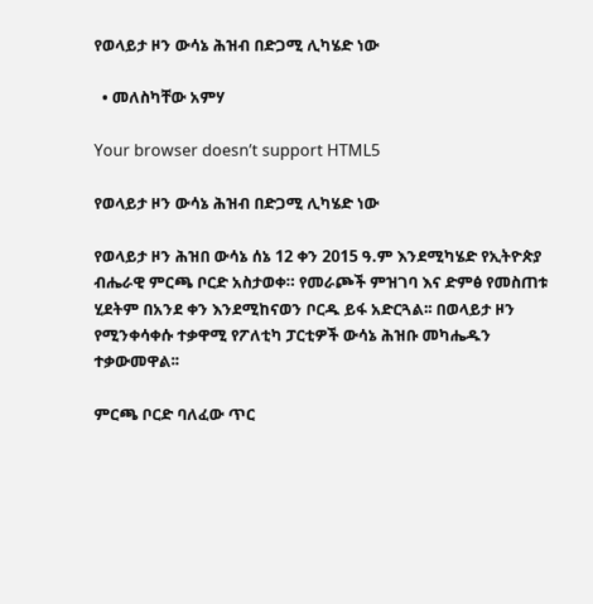የወላይታ ዞን ውሳኔ ሕዝብ በድጋሚ ሊካሄድ ነው

  • መለስካቸው አምሃ

Your browser doesn’t support HTML5

የወላይታ ዞን ውሳኔ ሕዝብ በድጋሚ ሊካሄድ ነው

የወላይታ ዞን ሕዝበ ውሳኔ ሰኔ 12 ቀን 2015 ዓ.ም እንደሚካሄድ የኢትዮጵያ ብሔራዊ ምርጫ ቦርድ አስታወቀ። የመራጮች ምዝገባ እና ድምፅ የመስጠቱ ሂደትም በአንደ ቀን እንደሚከናወን ቦርዱ ይፋ አድርጓል፡፡ በወላይታ ዞን የሚንቀሳቀሱ ተቃዋሚ የፖለቲካ ፓርቲዎች ውሳኔ ሕዝቡ መካሔዱን ተቃውመዋል፡፡

ምርጫ ቦርድ ባለፈው ጥር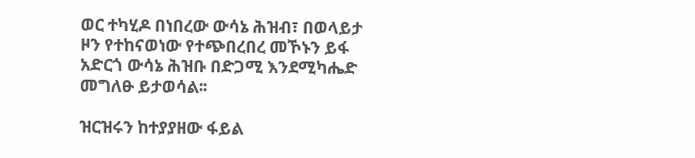ወር ተካሂዶ በነበረው ውሳኔ ሕዝብ፣ በወላይታ ዞን የተከናወነው የተጭበረበረ መኾኑን ይፋ አድርጎ ውሳኔ ሕዝቡ በድጋሚ እንደሚካሔድ መግለፁ ይታወሳል፡፡

ዝርዝሩን ከተያያዘው ፋይል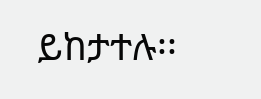ይከታተሉ፡፡